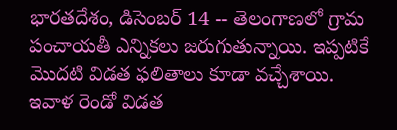భారతదేశం, డిసెంబర్ 14 -- తెలంగాణలో గ్రామ పంచాయతీ ఎన్నికలు జరుగుతున్నాయి. ఇప్పటికే మొదటి విడత ఫలితాలు కూడా వచ్చేశాయి. ఇవాళ రెండో విడత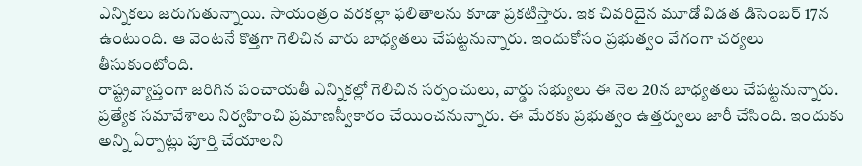ఎన్నికలు జరుగుతున్నాయి. సాయంత్రం వరకల్లా ఫలితాలను కూడా ప్రకటిస్తారు. ఇక చివరిదైన మూడో విడత డిసెంబర్ 17న ఉంటుంది. ఆ వెంటనే కొత్తగా గెలిచిన వారు బాధ్యతలు చేపట్టనున్నారు. ఇందుకోసం ప్రభుత్వం వేగంగా చర్యలు తీసుకుంటోంది.
రాష్ట్రవ్యాప్తంగా జరిగిన పంచాయతీ ఎన్నికల్లో గెలిచిన సర్పంచులు, వార్డు సభ్యులు ఈ నెల 20న బాధ్యతలు చేపట్టనున్నారు. ప్రత్యేక సమావేశాలు నిర్వహించి ప్రమాణస్వీకారం చేయించనున్నారు. ఈ మేరకు ప్రభుత్వం ఉత్తర్వులు జారీ చేసింది. ఇందుకు అన్ని ఏర్పాట్లు పూర్తి చేయాలని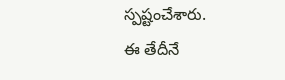స్పష్టంచేశారు.
ఈ తేదీనే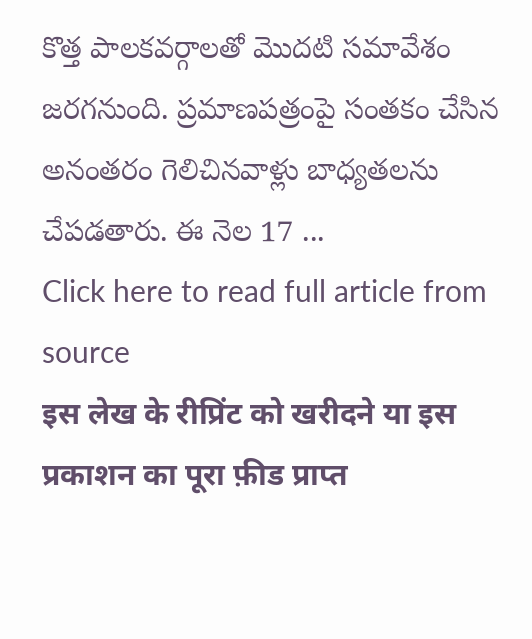కొత్త పాలకవర్గాలతో మొదటి సమావేశం జరగనుంది. ప్రమాణపత్రంపై సంతకం చేసిన అనంతరం గెలిచినవాళ్లు బాధ్యతలను చేపడతారు. ఈ నెల 17 ...
Click here to read full article from source
इस लेख के रीप्रिंट को खरीदने या इस प्रकाशन का पूरा फ़ीड प्राप्त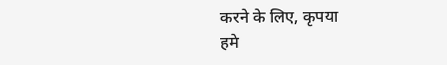करने के लिए, कृपया
हमे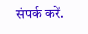संपर्क करें.